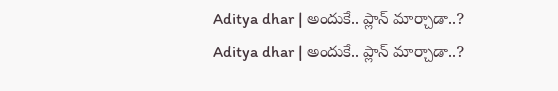Aditya dhar | అందుకే.. ప్లాన్ మార్చాడా..?
Aditya dhar | అందుకే.. ప్లాన్ మార్చాడా..?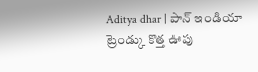Aditya dhar | పాన్ ఇండియా ట్రెండ్కు కొత్త ఊపు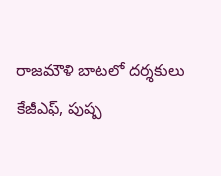రాజమౌళి బాటలో దర్శకులు
కేజీఎఫ్, పుష్ప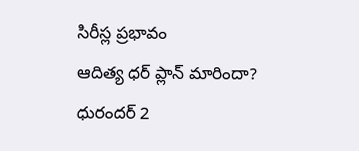సిరీస్ల ప్రభావం
ఆదిత్య ధర్ ప్లాన్ మారిందా?
ధురందర్ 2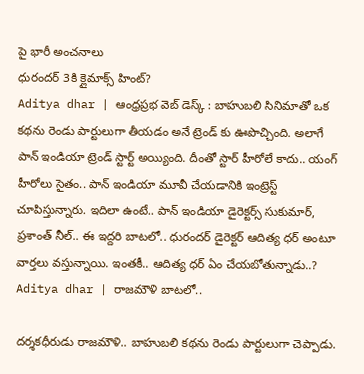పై భారీ అంచనాలు
ధురందర్ 3కి క్లైమాక్స్ హింట్?
Aditya dhar | ఆంధ్రప్రభ వెబ్ డెస్క్ : బాహుబలి సినిమాతో ఒక కథను రెండు పార్టులుగా తీయడం అనే ట్రెండ్ కు ఊపొచ్చింది. అలాగే పాన్ ఇండియా ట్రెండ్ స్టార్ట్ అయ్యింది. దీంతో స్టార్ హీరోలే కాదు.. యంగ్ హీరోలు సైతం.. పాన్ ఇండియా మూవీ చేయడానికి ఇంట్రెస్ట్ చూపిస్తున్నారు. ఇదిలా ఉంటే.. పాన్ ఇండియా డైరెక్టర్స్ సుకుమార్, ప్రశాంత్ నీల్.. ఈ ఇద్దరి బాటలో.. ధురందర్ డైరెక్టర్ ఆదిత్య ధర్ అంటూ వార్తలు వస్తున్నాయి. ఇంతకీ.. ఆదిత్య ధర్ ఏం చేయబోతున్నాడు..?
Aditya dhar | రాజమౌళి బాటలో..

దర్శకధీరుడు రాజమౌళి.. బాహుబలి కథను రెండు పార్టులుగా చెప్పాడు.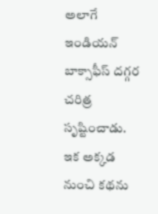అలాగే ఇండియన్ బాక్సాఫీస్ దగ్గర చరిత్ర సృష్టించాడు. ఇక అక్కడ నుంచి కథను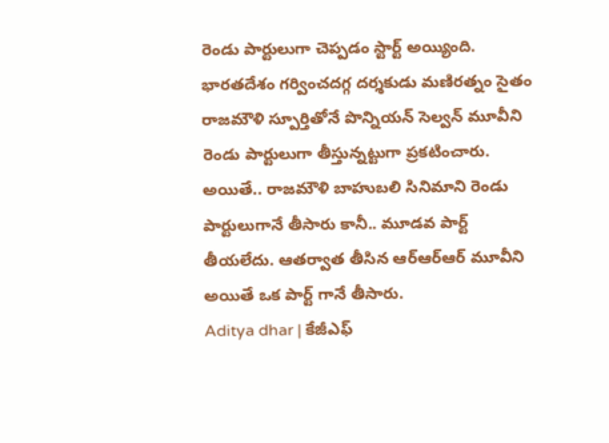రెండు పార్టులుగా చెప్పడం స్టార్ట్ అయ్యింది. భారతదేశం గర్వించదగ్గ దర్శకుడు మణిరత్నం సైతం రాజమౌళి స్పూర్తితోనే పొన్నియన్ సెల్వన్ మూవీని రెండు పార్టులుగా తీస్తున్నట్టుగా ప్రకటించారు. అయితే.. రాజమౌళి బాహుబలి సినిమాని రెండు పార్టులుగానే తీసారు కానీ.. మూడవ పార్ట్ తీయలేదు. ఆతర్వాత తీసిన ఆర్ఆర్ఆర్ మూవీని అయితే ఒక పార్ట్ గానే తీసారు.
Aditya dhar | కేజీఎఫ్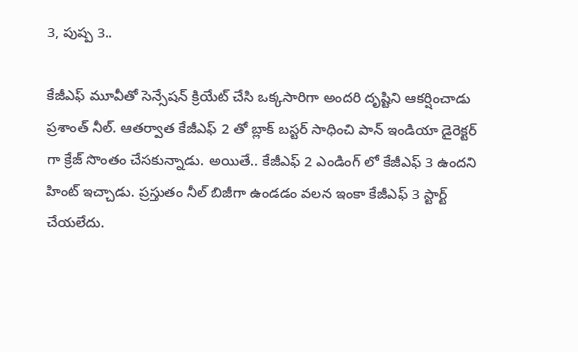3, పుష్ప 3..

కేజీఎఫ్ మూవీతో సెన్సేషన్ క్రియేట్ చేసి ఒక్కసారిగా అందరి దృష్టిని ఆకర్షించాడు ప్రశాంత్ నీల్. ఆతర్వాత కేజీఎఫ్ 2 తో బ్లాక్ బస్టర్ సాధించి పాన్ ఇండియా డైరెక్టర్ గా క్రేజ్ సొంతం చేసకున్నాడు. అయితే.. కేజీఎఫ్ 2 ఎండింగ్ లో కేజీఎఫ్ 3 ఉందని హింట్ ఇచ్చాడు. ప్రస్తుతం నీల్ బిజీగా ఉండడం వలన ఇంకా కేజీఎఫ్ 3 స్టార్ట్ చేయలేదు.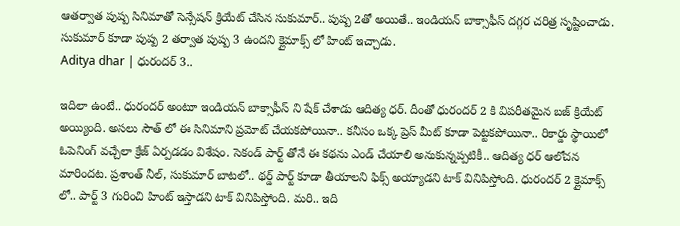ఆతర్వాత పుష్ప సినిమాతో సెన్సేషన్ క్రియేట్ చేసిన సుకుమార్.. పుష్ప 2తో అయితే.. ఇండియన్ బాక్సాఫీస్ దగ్గర చరిత్ర సృష్టించాడు. సుకుమార్ కూడా పుష్ప 2 తర్వాత పుష్ప 3 ఉందని క్లైమాక్స్ లో హింట్ ఇచ్చాడు.
Aditya dhar | ధురందర్ 3..

ఇదిలా ఉంటే.. ధురందర్ అంటూ ఇండియన్ బాక్సాఫీస్ ని షేక్ చేశాడు ఆదిత్య ధర్. దీంతో ధురందర్ 2 కి విపరీతమైన బజ్ క్రియేట్ అయ్యింది. అసలు సౌత్ లో ఈ సినిమాని ప్రమోట్ చేయకపోయినా.. కనీసం ఒక్క ప్రెస్ మీట్ కూడా పెట్టకపోయినా.. రికార్డు స్థాయిలో ఓపెనింగ్ వచ్చేలా క్రేజ్ ఏర్పడడం విశేషం. సెకండ్ పార్ట్ తోనే ఈ కథను ఎండ్ చేయాలి అనుకున్నప్పటికీ.. ఆదిత్య ధర్ ఆలోచన మారిందట. ప్రశాంత్ నీల్, సుకుమార్ బాటలో.. థర్డ్ పార్ట్ కూడా తీయాలని ఫిక్స్ అయ్యాడని టాక్ వినిపిస్తోంది. ధురందర్ 2 క్లైమాక్స్ లో.. పార్ట్ 3 గురించి హింట్ ఇస్తాడని టాక్ వినిపిస్తోంది. మరి.. ఇది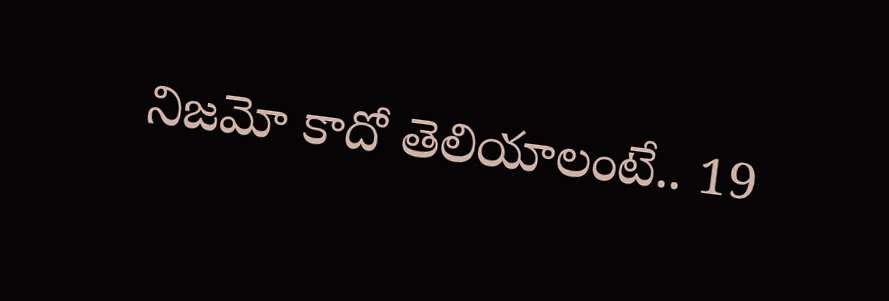నిజమో కాదో తెలియాలంటే.. 19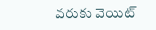వరుకు వెయిట్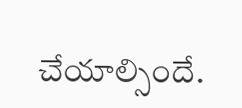చేయాల్సిందే.